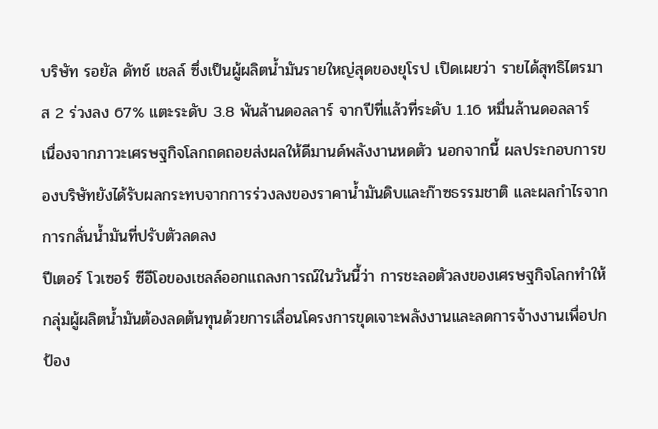บริษัท รอยัล ดัทช์ เชลล์ ซึ่งเป็นผู้ผลิตน้ำมันรายใหญ่สุดของยุโรป เปิดเผยว่า รายได้สุทธิไตรมาส 2 ร่วงลง 67% แตะระดับ 3.8 พันล้านดอลลาร์ จากปีที่แล้วที่ระดับ 1.16 หมื่นล้านดอลลาร์ เนื่องจากภาวะเศรษฐกิจโลกถดถอยส่งผลให้ดีมานด์พลังงานหดตัว นอกจากนี้ ผลประกอบการของบริษัทยังได้รับผลกระทบจากการร่วงลงของราคาน้ำมันดิบและก๊าซธรรมชาติ และผลกำไรจากการกลั่นน้ำมันที่ปรับตัวลดลง
ปีเตอร์ โวเซอร์ ซีอีโอของเชลล์ออกแถลงการณ์ในวันนี้ว่า การชะลอตัวลงของเศรษฐกิจโลกทำให้กลุ่มผู้ผลิตน้ำมันต้องลดต้นทุนด้วยการเลื่อนโครงการขุดเจาะพลังงานและลดการจ้างงานเพื่อปกป้อง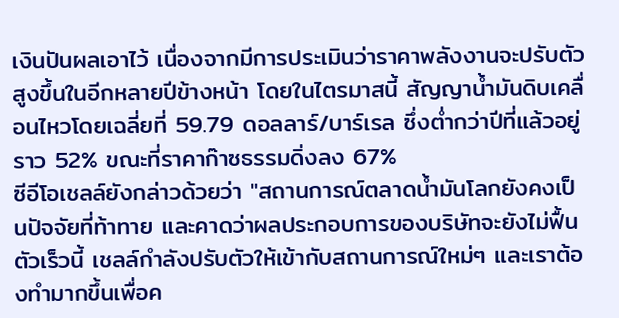เงินปันผลเอาไว้ เนื่องจากมีการประเมินว่าราคาพลังงานจะปรับตัวสูงขึ้นในอีกหลายปีข้างหน้า โดยในไตรมาสนี้ สัญญาน้ำมันดิบเคลื่อนไหวโดยเฉลี่ยที่ 59.79 ดอลลาร์/บาร์เรล ซึ่งต่ำกว่าปีที่แล้วอยู่ราว 52% ขณะที่ราคาก๊าซธรรมดิ่งลง 67%
ซีอีโอเชลล์ยังกล่าวด้วยว่า "สถานการณ์ตลาดน้ำมันโลกยังคงเป็นปัจจัยที่ท้าทาย และคาดว่าผลประกอบการของบริษัทจะยังไม่ฟื้นตัวเร็วนี้ เชลล์กำลังปรับตัวให้เข้ากับสถานการณ์ใหม่ๆ และเราต้องทำมากขึ้นเพื่อค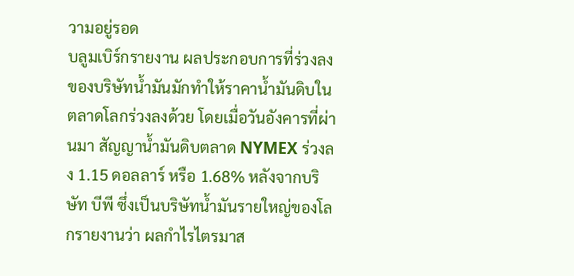วามอยู่รอด
บลูมเบิร์กรายงาน ผลประกอบการที่ร่วงลงของบริษัทน้ำมันมักทำให้ราคาน้ำมันดิบในตลาดโลกร่วงลงด้วย โดยเมื่อวันอังคารที่ผ่านมา สัญญาน้ำมันดิบตลาด NYMEX ร่วงลง 1.15 ดอลลาร์ หรือ 1.68% หลังจากบริษัท บีพี ซึ่งเป็นบริษัทน้ำมันรายใหญ่ของโลกรายงานว่า ผลกำไรไตรมาส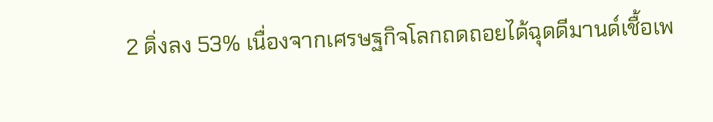2 ดิ่งลง 53% เนื่องจากเศรษฐกิจโลกถดถอยได้ฉุดดีมานด์เชื้อเพ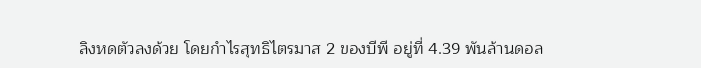ลิงหดตัวลงด้วย โดยกำไรสุทธิไตรมาส 2 ของบีพี อยู่ที่ 4.39 พันล้านดอล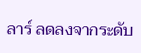ลาร์ ลดลงจากระดับ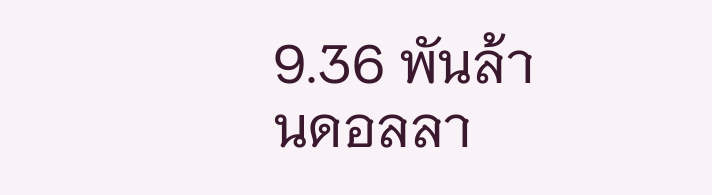9.36 พันล้านดอลลา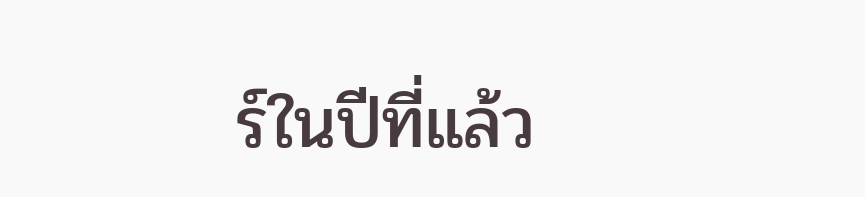ร์ในปีที่แล้ว